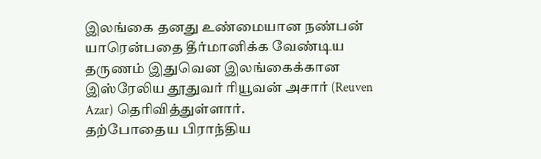இலங்கை தனது உண்மையான நண்பன் யாரென்பதை தீர்மானிக்க வேண்டிய தருணம் இதுவென இலங்கைக்கான இஸ்ரேலிய தூதுவர் ரியூவன் அசார் (Reuven Azar) தெரிவித்துள்ளார்.
தற்போதைய பிராந்திய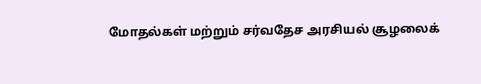மோதல்கள் மற்றும் சர்வதேச அரசியல் சூழலைக்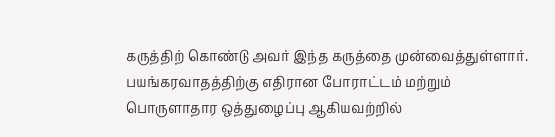கருத்திற் கொண்டு அவர் இந்த கருத்தை முன்வைத்துள்ளார்.
பயங்கரவாதத்திற்கு எதிரான போராட்டம் மற்றும் பொருளாதார ஒத்துழைப்பு ஆகியவற்றில்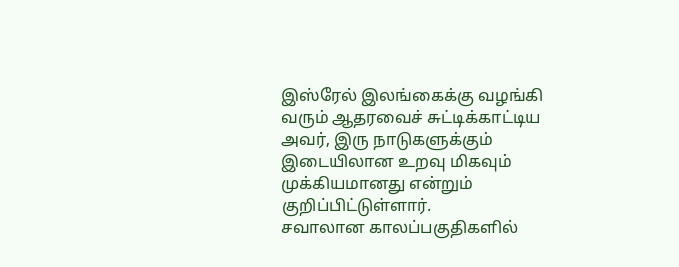இஸ்ரேல் இலங்கைக்கு வழங்கி வரும் ஆதரவைச் சுட்டிக்காட்டிய அவர், இரு நாடுகளுக்கும் இடையிலான உறவு மிகவும் முக்கியமானது என்றும் குறிப்பிட்டுள்ளார்.
சவாலான காலப்பகுதிகளில்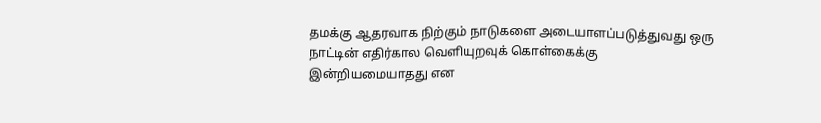தமக்கு ஆதரவாக நிற்கும் நாடுகளை அடையாளப்படுத்துவது ஒரு நாட்டின் எதிர்கால வெளியுறவுக் கொள்கைக்கு இன்றியமையாதது என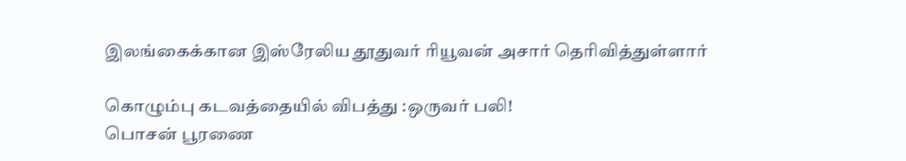இலங்கைக்கான இஸ்ரேலிய தூதுவர் ரியூவன் அசார் தெரிவித்துள்ளார்

கொழும்பு கடவத்தையில் விபத்து :ஒருவர் பலி!
பொசன் பூரணை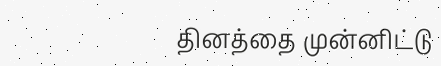தினத்தை முன்னிட்டு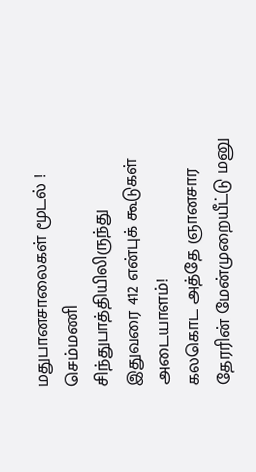மதுபானசாலைகள் மூடல் !
செம்மணி சிந்துபாத்தியிலிருந்து இதுவரை 412 என்புக் கூடுகள் அடையாளம்!
கலகொட அத்தே ஞானசார தேரரின் மேன்முறையீட்டு மனு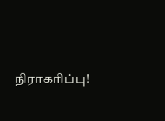நிராகரிப்பு!